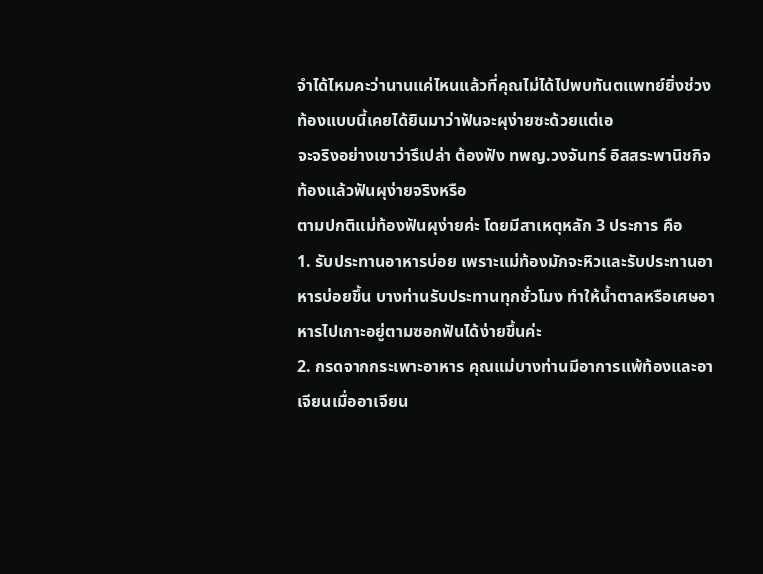จำได้ไหมคะว่านานแค่ไหนแล้วที่คุณไม่ได้ไปพบทันตแพทย์ยิ่งช่วงท้องแบบนี้เคยได้ยินมาว่าฟันจะผุง่ายซะด้วยแต่เอ
จะจริงอย่างเขาว่ารึเปล่า ต้องฟัง ทพญ.วงจันทร์ อิสสระพานิชกิจ
ท้องแล้วฟันผุง่ายจริงหรือ
ตามปกติแม่ท้องฟันผุง่ายค่ะ โดยมีสาเหตุหลัก 3 ประการ คือ
1. รับประทานอาหารบ่อย เพราะแม่ท้องมักจะหิวและรับประทานอาหารบ่อยขึ้น บางท่านรับประทานทุกชั่วโมง ทำให้น้ำตาลหรือเศษอาหารไปเกาะอยู่ตามซอกฟันได้ง่ายขึ้นค่ะ
2. กรดจากกระเพาะอาหาร คุณแม่บางท่านมีอาการแพ้ท้องและอาเจียนเมื่ออาเจียน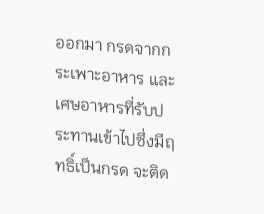ออกมา กรดจากกระเพาะอาหาร และเศษอาหารที่รับประทานเข้าไปซึ่งมีฤทธิ์เป็นกรด จะติด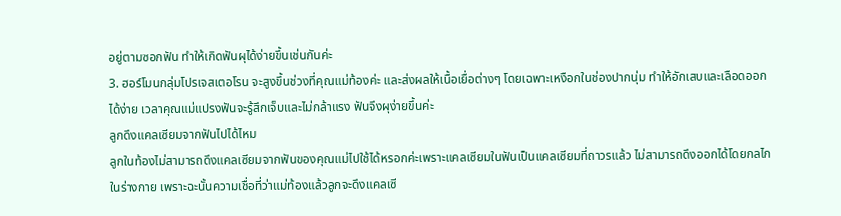อยู่ตามซอกฟัน ทำให้เกิดฟันผุได้ง่ายขึ้นเช่นกันค่ะ
3. ฮอร์โมนกลุ่มโปรเจสเตอโรน จะสูงขึ้นช่วงที่คุณแม่ท้องค่ะ และส่งผลให้เนื้อเยื่อต่างๆ โดยเฉพาะเหงือกในช่องปากนุ่ม ทำให้อักเสบและเลือดออกได้ง่าย เวลาคุณแม่แปรงฟันจะรู้สึกเจ็บและไม่กล้าแรง ฟันจึงผุง่ายขึ้นค่ะ
ลูกดึงแคลเซียมจากฟันไปได้ไหม
ลูกในท้องไม่สามารถดึงแคลเซียมจากฟันของคุณแม่ไปใช้ได้หรอกค่ะเพราะแคลเซียมในฟันเป็นแคลเซียมที่ถาวรแล้ว ไม่สามารถดึงออกได้โดยกลไกในร่างกาย เพราะฉะนั้นความเชื่อที่ว่าแม่ท้องแล้วลูกจะดึงแคลเซี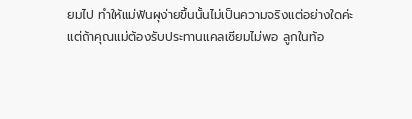ยมไป ทำให้แม่ฟันผุง่ายขึ้นนั้นไม่เป็นความจริงแต่อย่างใดค่ะ
แต่ถ้าคุณแม่ต้องรับประทานแคลเซียมไม่พอ ลูกในท้อ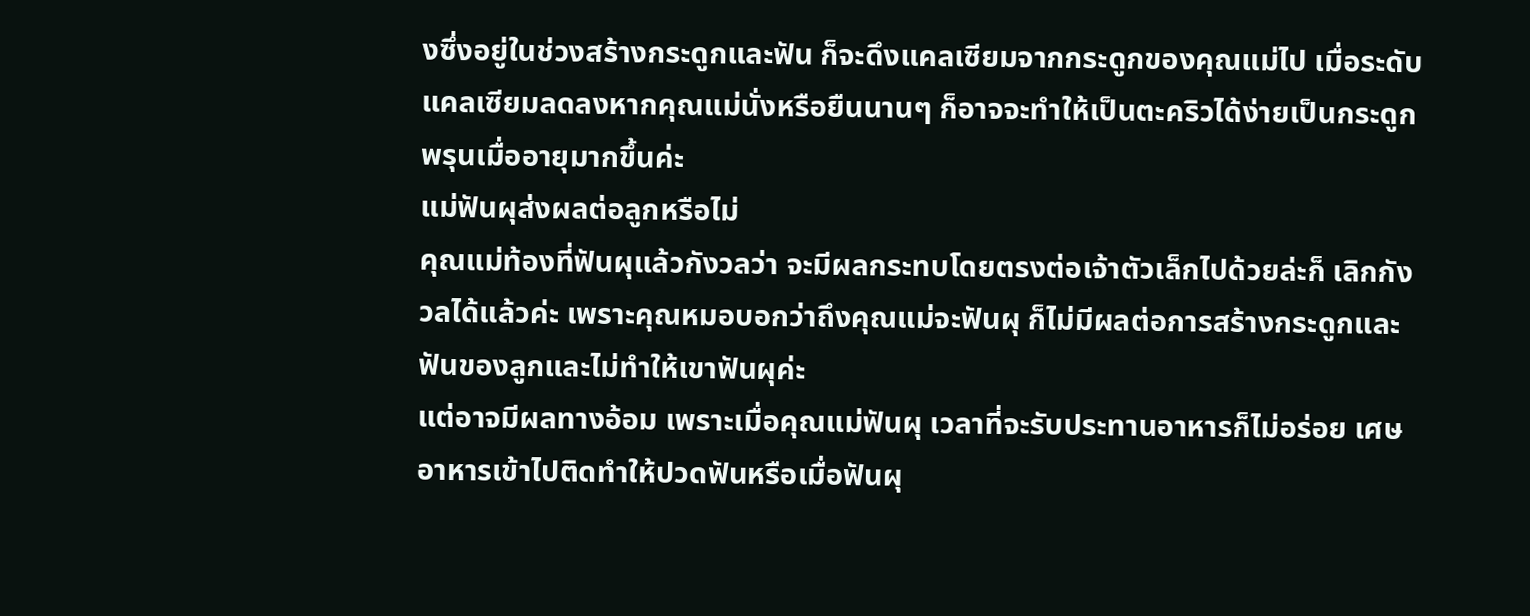งซึ่งอยู่ในช่วงสร้างกระดูกและฟัน ก็จะดึงแคลเซียมจากกระดูกของคุณแม่ไป เมื่อระดับแคลเซียมลดลงหากคุณแม่นั่งหรือยืนนานๆ ก็อาจจะทำให้เป็นตะคริวได้ง่ายเป็นกระดูกพรุนเมื่ออายุมากขึ้นค่ะ
แม่ฟันผุส่งผลต่อลูกหรือไม่
คุณแม่ท้องที่ฟันผุแล้วกังวลว่า จะมีผลกระทบโดยตรงต่อเจ้าตัวเล็กไปด้วยล่ะก็ เลิกกังวลได้แล้วค่ะ เพราะคุณหมอบอกว่าถึงคุณแม่จะฟันผุ ก็ไม่มีผลต่อการสร้างกระดูกและฟันของลูกและไม่ทำให้เขาฟันผุค่ะ
แต่อาจมีผลทางอ้อม เพราะเมื่อคุณแม่ฟันผุ เวลาที่จะรับประทานอาหารก็ไม่อร่อย เศษอาหารเข้าไปติดทำให้ปวดฟันหรือเมื่อฟันผุ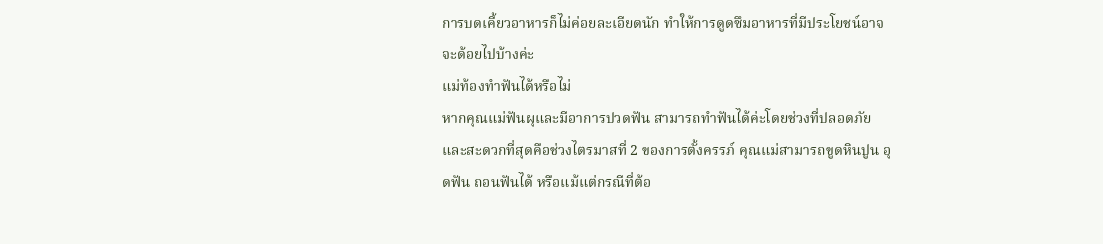การบดเคี้ยวอาหารก็ไม่ค่อยละเอียดนัก ทำให้การดูดซึมอาหารที่มีประโยชน์อาจจะด้อยไปบ้างค่ะ
แม่ท้องทำฟันได้หรือไม่
หากคุณแม่ฟันผุและมีอาการปวดฟัน สามารถทำฟันได้ค่ะโดยช่วงที่ปลอดภัยและสะดวกที่สุดคือช่วงไตรมาสที่ 2 ของการตั้งครรภ์ คุณแม่สามารถขูดหินปูน อุดฟัน ถอนฟันได้ หรือแม้แต่กรณีที่ต้อ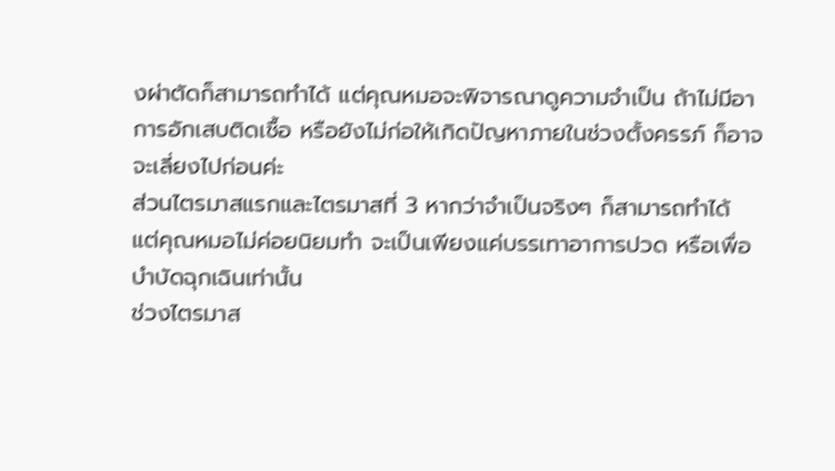งผ่าตัดก็สามารถทำได้ แต่คุณหมอจะพิจารณาดูความจำเป็น ถ้าไม่มีอาการอักเสบติดเชื้อ หรือยังไม่ก่อให้เกิดปัญหาภายในช่วงตั้งครรภ์ ก็อาจจะเลี่ยงไปก่อนค่ะ
ส่วนไตรมาสแรกและไตรมาสที่ 3 หากว่าจำเป็นจริงๆ ก็สามารถทำได้ แต่คุณหมอไม่ค่อยนิยมทำ จะเป็นเพียงแค่บรรเทาอาการปวด หรือเพื่อบำบัดฉุกเฉินเท่านั้น
ช่วงไตรมาส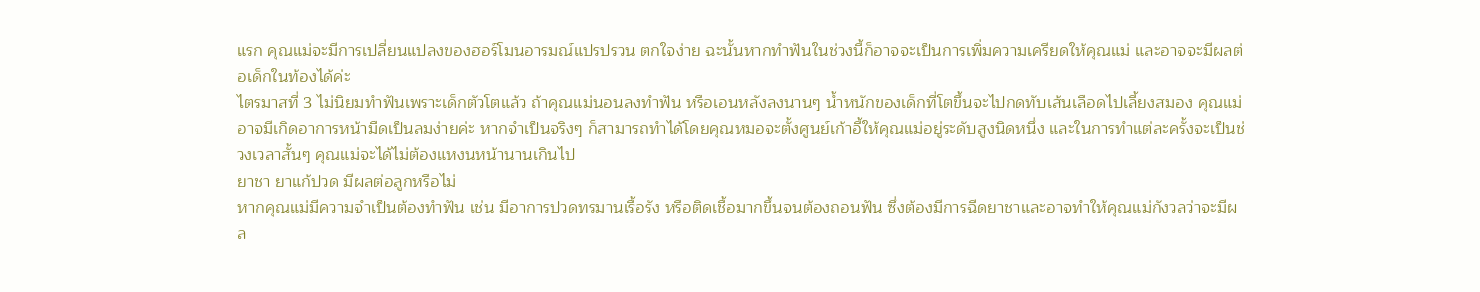แรก คุณแม่จะมีการเปลี่ยนแปลงของฮอร์โมนอารมณ์แปรปรวน ตกใจง่าย ฉะนั้นหากทำฟันในช่วงนี้ก็อาจจะเป็นการเพิ่มความเครียดให้คุณแม่ และอาจจะมีผลต่อเด็กในท้องได้ค่ะ
ไตรมาสที่ 3 ไม่นิยมทำฟันเพราะเด็กตัวโตแล้ว ถ้าคุณแม่นอนลงทำฟัน หรือเอนหลังลงนานๆ น้ำหนักของเด็กที่โตขึ้นจะไปกดทับเส้นเลือดไปเลี้ยงสมอง คุณแม่อาจมีเกิดอาการหน้ามืดเป็นลมง่ายค่ะ หากจำเป็นจริงๆ ก็สามารถทำได้โดยคุณหมอจะตั้งศูนย์เก้าอี้ให้คุณแม่อยู่ระดับสูงนิดหนึ่ง และในการทำแต่ละครั้งจะเป็นช่วงเวลาสั้นๆ คุณแม่จะได้ไม่ต้องแหงนหน้านานเกินไป
ยาชา ยาแก้ปวด มีผลต่อลูกหรือไม่
หากคุณแม่มีความจำเป็นต้องทำฟัน เช่น มีอาการปวดทรมานเรื้อรัง หรือติดเชื้อมากขึ้นจนต้องถอนฟัน ซึ่งต้องมีการฉีดยาชาและอาจทำให้คุณแม่กังวลว่าจะมีผล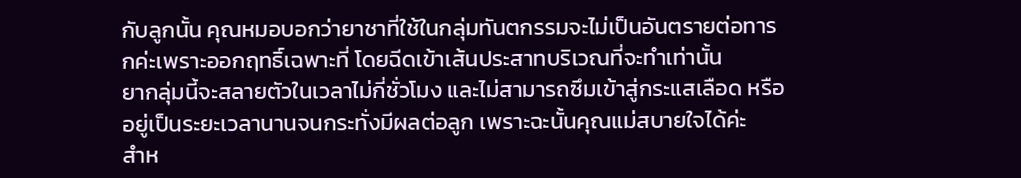กับลูกนั้น คุณหมอบอกว่ายาชาที่ใช้ในกลุ่มทันตกรรมจะไม่เป็นอันตรายต่อทารกค่ะเพราะออกฤทธิ์เฉพาะที่ โดยฉีดเข้าเส้นประสาทบริเวณที่จะทำเท่านั้น
ยากลุ่มนี้จะสลายตัวในเวลาไม่กี่ชั่วโมง และไม่สามารถซึมเข้าสู่กระแสเลือด หรืออยู่เป็นระยะเวลานานจนกระทั่งมีผลต่อลูก เพราะฉะนั้นคุณแม่สบายใจได้ค่ะ
สำห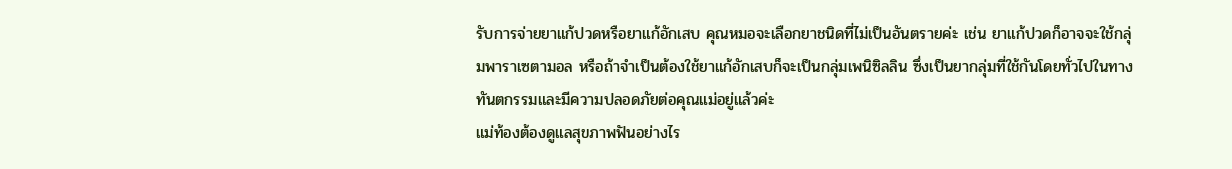รับการจ่ายยาแก้ปวดหรือยาแก้อักเสบ คุณหมอจะเลือกยาชนิดที่ไม่เป็นอันตรายค่ะ เช่น ยาแก้ปวดก็อาจจะใช้กลุ่มพาราเซตามอล หรือถ้าจำเป็นต้องใช้ยาแก้อักเสบก็จะเป็นกลุ่มเพนิซิลลิน ซึ่งเป็นยากลุ่มที่ใช้กันโดยทั่วไปในทางทันตกรรมและมีความปลอดภัยต่อคุณแม่อยู่แล้วค่ะ
แม่ท้องต้องดูแลสุขภาพฟันอย่างไร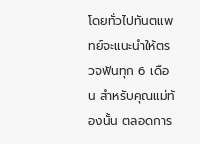โดยทั่วไปทันตแพทย์จะแนะนำให้ตรวจฟันทุก 6 เดือน สำหรับคุณแม่ท้องนั้น ตลอดการ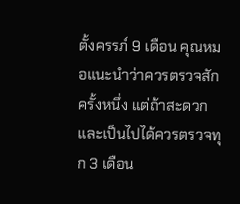ตั้งครรภ์ 9 เดือน คุณหมอแนะนำว่าควรตรวจสักครั้งหนึ่ง แต่ถ้าสะดวกและเป็นไปได้ควรตรวจทุก 3 เดือน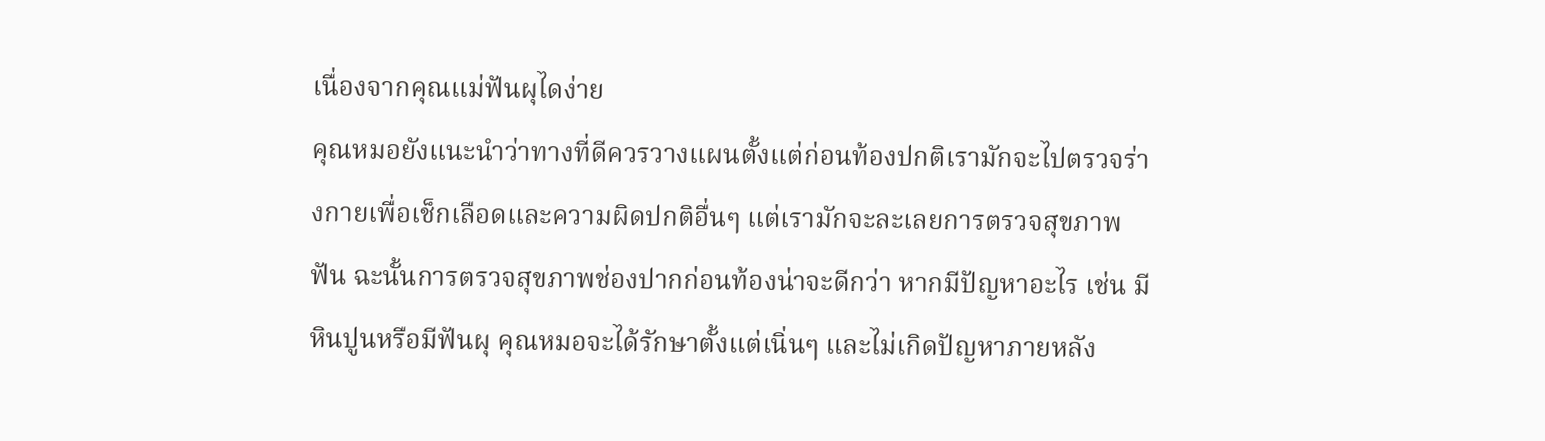เนื่องจากคุณแม่ฟันผุไดง่าย
คุณหมอยังแนะนำว่าทางที่ดีควรวางแผนตั้งแต่ก่อนท้องปกติเรามักจะไปตรวจร่างกายเพื่อเช็กเลือดและความผิดปกติอื่นๆ แต่เรามักจะละเลยการตรวจสุขภาพฟัน ฉะนั้นการตรวจสุขภาพช่องปากก่อนท้องน่าจะดีกว่า หากมีปัญหาอะไร เช่น มีหินปูนหรือมีฟันผุ คุณหมอจะได้รักษาตั้งแต่เนิ่นๆ และไม่เกิดปัญหาภายหลัง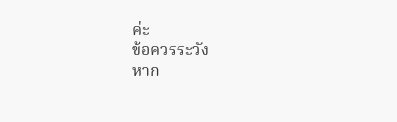ค่ะ
ข้อควรระวัง
หาก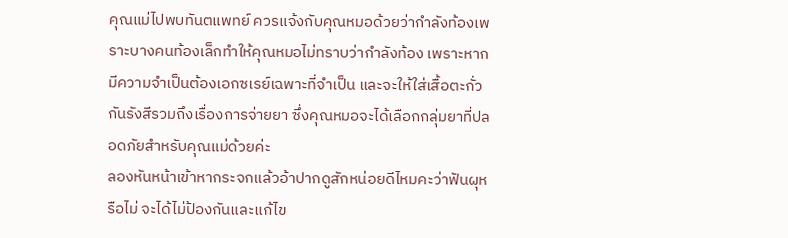คุณแม่ไปพบทันตแพทย์ ควรแจ้งกับคุณหมอด้วยว่ากำลังท้องเพราะบางคนท้องเล็กทำให้คุณหมอไม่ทราบว่ากำลังท้อง เพราะหากมีความจำเป็นต้องเอกซเรย์เฉพาะที่จำเป็น และจะให้ใส่เสื้อตะกั่วกันรังสีรวมถึงเรื่องการจ่ายยา ซึ่งคุณหมอจะได้เลือกกลุ่มยาที่ปลอดภัยสำหรับคุณแม่ด้วยค่ะ
ลองหันหน้าเข้าหากระจกแล้วอ้าปากดูสักหน่อยดีไหมคะว่าฟันผุหรือไม่ จะได้ไม่ป้องกันและแก้ไข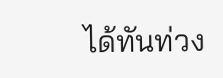ได้ทันท่วง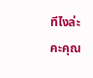ทีไงล่ะคะคุณ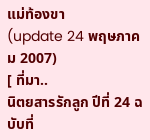แม่ท้องขา
(update 24 พฤษภาคม 2007)
[ ที่มา..
นิตยสารรักลูก ปีที่ 24 ฉบับที่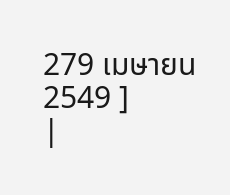279 เมษายน 2549 ]
|